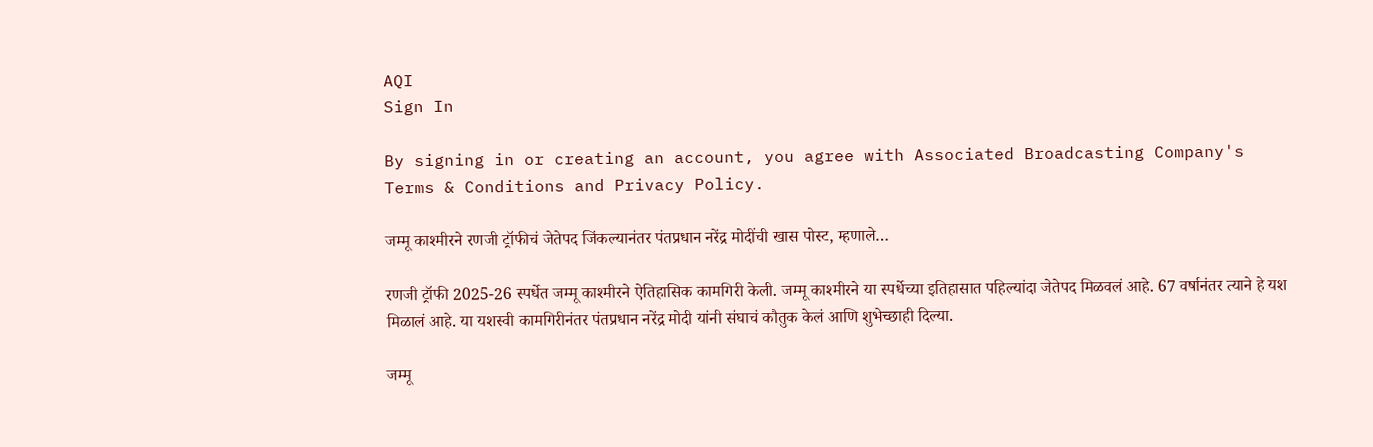AQI
Sign In

By signing in or creating an account, you agree with Associated Broadcasting Company's Terms & Conditions and Privacy Policy.

जम्मू काश्मीरने रणजी ट्रॉफीचं जेतेपद जिंकल्यानंतर पंतप्रधान नरेंद्र मोदींची खास पोस्ट, म्हणाले…

रणजी ट्रॉफी 2025-26 स्पर्धेत जम्मू काश्मीरने ऐतिहासिक कामगिरी केली. जम्मू काश्मीरने या स्पर्धेच्या इतिहासात पहिल्यांदा जेतेपद मिळवलं आहे. 67 वर्षानंतर त्याने हे यश मिळालं आहे. या यशस्वी कामगिरीनंतर पंतप्रधान नरेंद्र मोदी यांनी संघाचं कौतुक केलं आणि शुभेच्छाही दिल्या.

जम्मू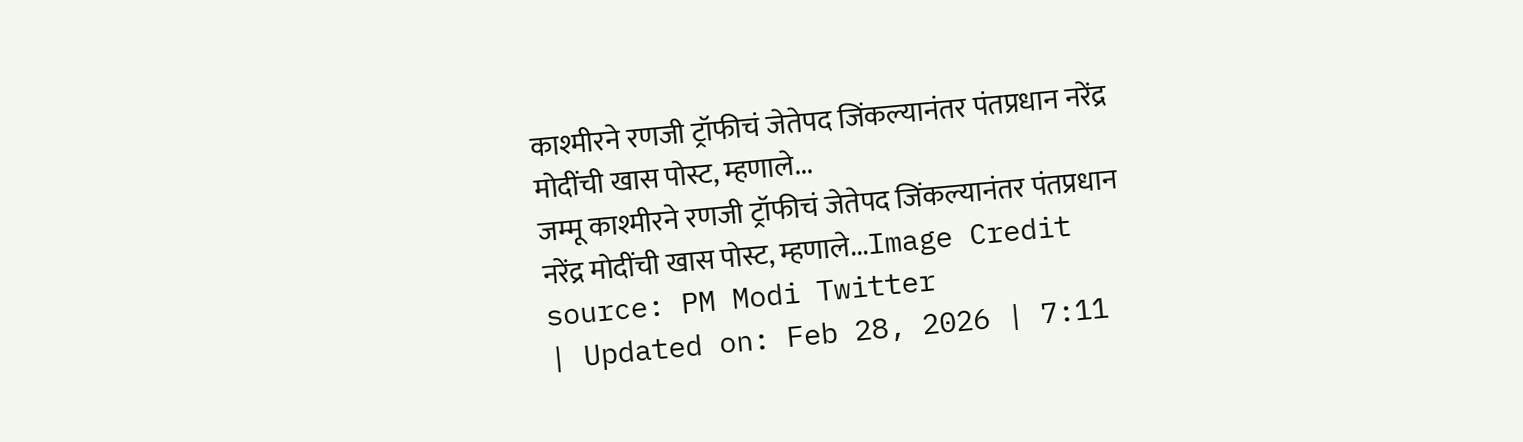काश्मीरने रणजी ट्रॉफीचं जेतेपद जिंकल्यानंतर पंतप्रधान नरेंद्र मोदींची खास पोस्ट, म्हणाले...
जम्मू काश्मीरने रणजी ट्रॉफीचं जेतेपद जिंकल्यानंतर पंतप्रधान नरेंद्र मोदींची खास पोस्ट, म्हणाले...Image Credit source: PM Modi Twitter
| Updated on: Feb 28, 2026 | 7:11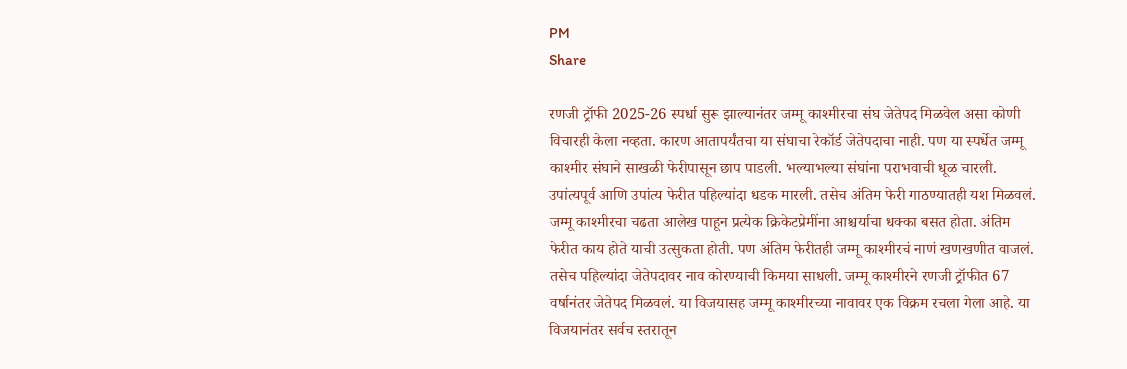PM
Share

रणजी ट्रॉफी 2025-26 स्पर्धा सुरू झाल्यानंतर जम्मू काश्मीरचा संघ जेतेपद मिळवेल असा कोणी विचारही केला नव्हता. कारण आतापर्यंतचा या संघाचा रेकॉर्ड जेतेपदाचा नाही. पण या स्पर्धेत जम्मू काश्मीर संघाने साखळी फेरीपासून छाप पाडली. भल्याभल्या संघांना पराभवाची धूळ चारली. उपांत्यपूर्व आणि उपांत्य फेरीत पहिल्यांदा धडक मारली. तसेच अंतिम फेरी गाठण्यातही यश मिळवलं. जम्मू काश्मीरचा चढता आलेख पाहून प्रत्येक क्रिकेटप्रेमींना आश्चर्याचा धक्का बसत होता. अंतिम फेरीत काय होते याची उत्सुकता होती. पण अंतिम फेरीतही जम्मू काश्मीरचं नाणं खणखणीत वाजलं. तसेच पहिल्यांदा जेतेपदावर नाव कोरण्याची किमया साधली. जम्मू काश्मीरने रणजी ट्रॉफीत 67 वर्षानंतर जेतेपद मिळवलं. या विजयासह जम्मू काश्मीरच्या नावावर एक विक्रम रचला गेला आहे. या विजयानंतर सर्वच स्तरातून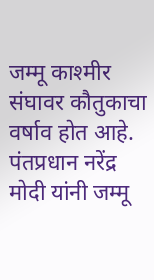जम्मू काश्मीर संघावर कौतुकाचा वर्षाव होत आहे. पंतप्रधान नरेंद्र मोदी यांनी जम्मू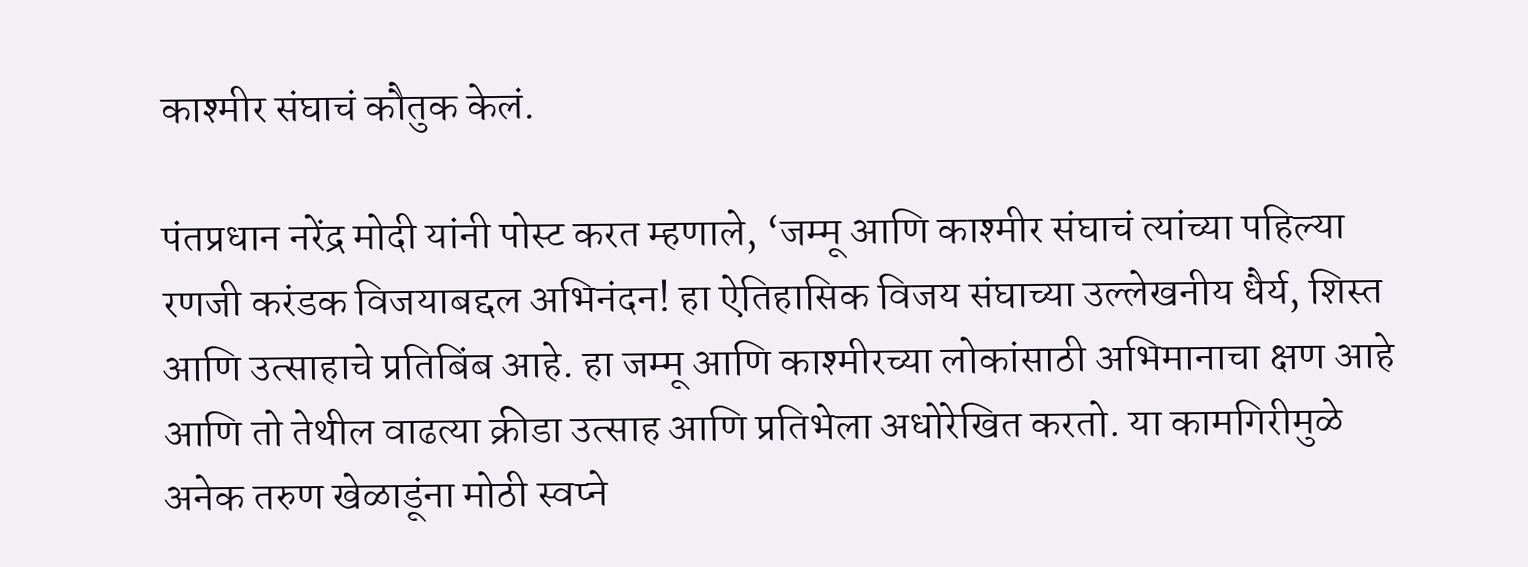काश्मीर संघाचं कौतुक केलं.

पंतप्रधान नरेंद्र मोदी यांनी पोस्ट करत म्हणाले, ‘जम्मू आणि काश्मीर संघाचं त्यांच्या पहिल्या रणजी करंडक विजयाबद्दल अभिनंदन! हा ऐतिहासिक विजय संघाच्या उल्लेखनीय धैर्य, शिस्त आणि उत्साहाचे प्रतिबिंब आहे. हा जम्मू आणि काश्मीरच्या लोकांसाठी अभिमानाचा क्षण आहे आणि तो तेथील वाढत्या क्रीडा उत्साह आणि प्रतिभेला अधोरेखित करतो. या कामगिरीमुळे अनेक तरुण खेळाडूंना मोठी स्वप्ने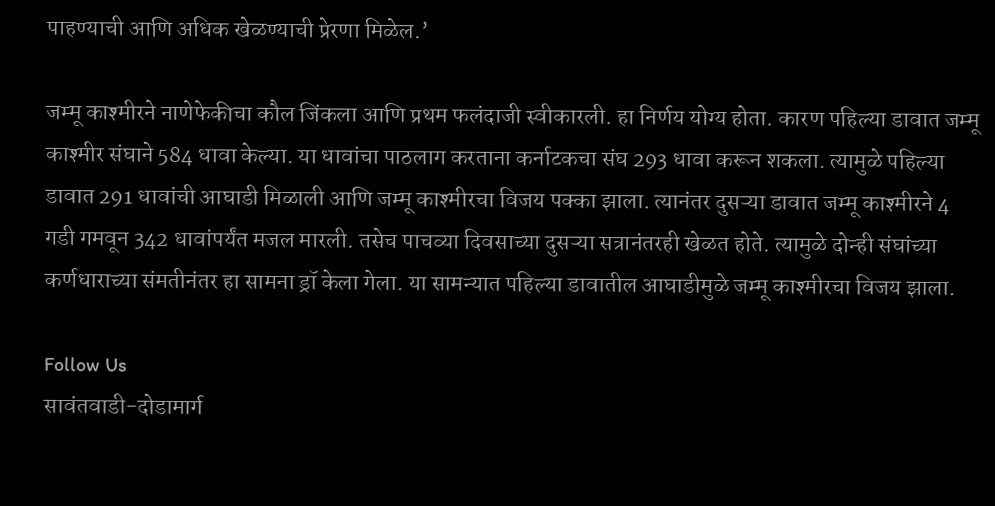पाहण्याची आणि अधिक खेळण्याची प्रेरणा मिळेल.’

जम्मू काश्मीरने नाणेफेकीचा कौल जिंकला आणि प्रथम फलंदाजी स्वीकारली. हा निर्णय योग्य होता. कारण पहिल्या डावात जम्मू काश्मीर संघाने 584 धावा केल्या. या धावांचा पाठलाग करताना कर्नाटकचा संघ 293 धावा करून शकला. त्यामुळे पहिल्या डावात 291 धावांची आघाडी मिळाली आणि जम्मू काश्मीरचा विजय पक्का झाला. त्यानंतर दुसऱ्या डावात जम्मू काश्मीरने 4 गडी गमवून 342 धावांपर्यंत मजल मारली. तसेच पाचव्या दिवसाच्या दुसऱ्या सत्रानंतरही खेळत होते. त्यामुळे दोन्ही संघांच्या कर्णधाराच्या संमतीनंतर हा सामना ड्रॉ केला गेला. या सामन्यात पहिल्या डावातील आघाडीमुळे जम्मू काश्मीरचा विजय झाला.

Follow Us
सावंतवाडी-दोडामार्ग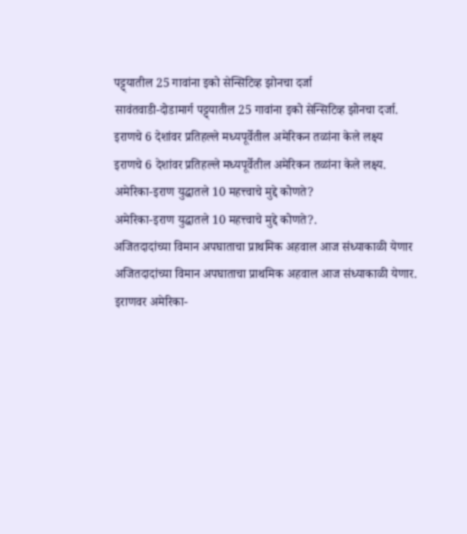पट्ट्यातील 25 गावांना इको सेन्सिटिव्ह झोनचा दर्जा
सावंतवाडी-दोडामार्ग पट्ट्यातील 25 गावांना इको सेन्सिटिव्ह झोनचा दर्जा.
इराणचे 6 देशांवर प्रतिहल्ले मध्यपूर्वेतील अमेरिकन तळांना केले लक्ष्य
इराणचे 6 देशांवर प्रतिहल्ले मध्यपूर्वेतील अमेरिकन तळांना केले लक्ष्य.
अमेरिका-इराण युद्धातले 10 महत्त्वाचे मुद्दे कोणते?
अमेरिका-इराण युद्धातले 10 महत्त्वाचे मुद्दे कोणते?.
अजितदादांच्या विमान अपघाताचा प्राथमिक अहवाल आज संध्याकाळी येणार
अजितदादांच्या विमान अपघाताचा प्राथमिक अहवाल आज संध्याकाळी येणार.
इराणवर अमेरिका-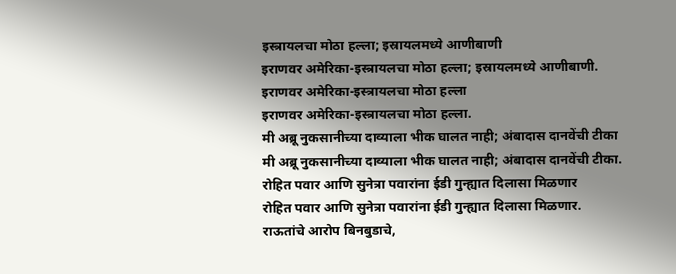इस्त्रायलचा मोठा हल्ला; इस्रायलमध्ये आणीबाणी
इराणवर अमेरिका-इस्त्रायलचा मोठा हल्ला; इस्रायलमध्ये आणीबाणी.
इराणवर अमेरिका-इस्त्रायलचा मोठा हल्ला
इराणवर अमेरिका-इस्त्रायलचा मोठा हल्ला.
मी अब्रू नुकसानीच्या दाव्याला भीक घालत नाही; अंबादास दानवेंची टीका
मी अब्रू नुकसानीच्या दाव्याला भीक घालत नाही; अंबादास दानवेंची टीका.
रोहित पवार आणि सुनेत्रा पवारांना ईडी गुन्ह्यात दिलासा मिळणार
रोहित पवार आणि सुनेत्रा पवारांना ईडी गुन्ह्यात दिलासा मिळणार.
राऊतांचे आरोप बिनबुडाचे,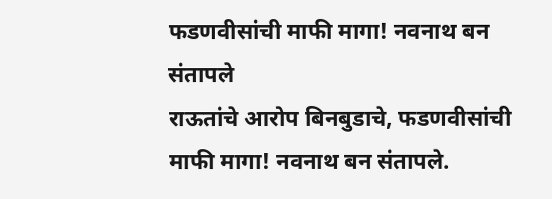फडणवीसांची माफी मागा! नवनाथ बन संतापले
राऊतांचे आरोप बिनबुडाचे, फडणवीसांची माफी मागा! नवनाथ बन संतापले.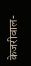केजरीवाल-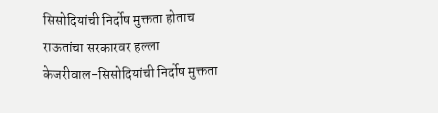सिसोदियांची निर्दोष मुक्तता होताच राऊतांचा सरकारवर हल्ला
केजरीवाल-सिसोदियांची निर्दोष मुक्तता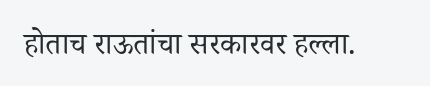होताच राऊतांचा सरकारवर हल्ला.